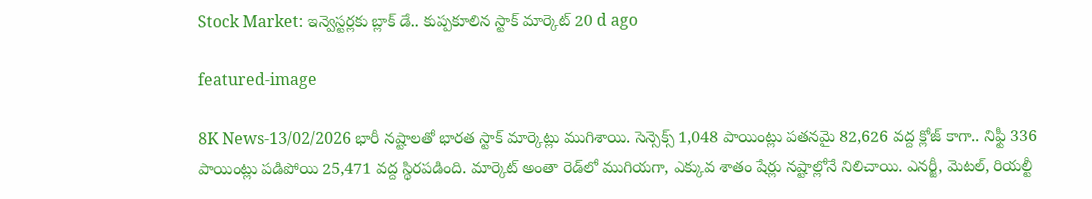Stock Market: ఇన్వెస్టర్లకు బ్లాక్ డే.. కుప్పకూలిన స్టాక్ మార్కెట్ 20 d ago

featured-image

8K News-13/02/2026 భారీ నష్టాలతో భారత స్టాక్ మార్కెట్లు ముగిశాయి. సెన్సెక్స్ 1,048 పాయింట్లు పతనమై 82,626 వద్ద క్లోజ్ కాగా.. నిఫ్టీ 336 పాయింట్లు పడిపోయి 25,471 వద్ద స్థిరపడింది. మార్కెట్ అంతా రెడ్‌లో ముగియగా, ఎక్కువ శాతం షేర్లు నష్టాల్లోనే నిలిచాయి. ఎనర్జీ, మెటల్, రియల్టీ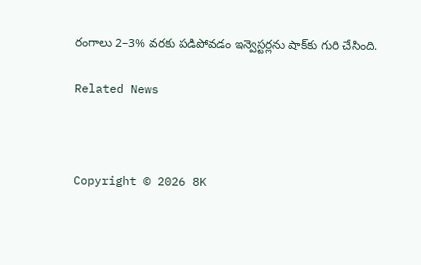రంగాలు 2–3% వరకు పడిపోవడం ఇన్వెస్టర్లను షాక్‌కు గురి చేసింది.

Related News



Copyright © 2026 8K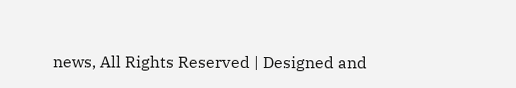news, All Rights Reserved | Designed and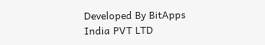Developed By BitApps India PVT LTD